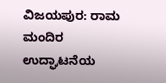ವಿಜಯಪುರ: ರಾಮ ಮಂದಿರ ಉದ್ಘಾಟನೆಯ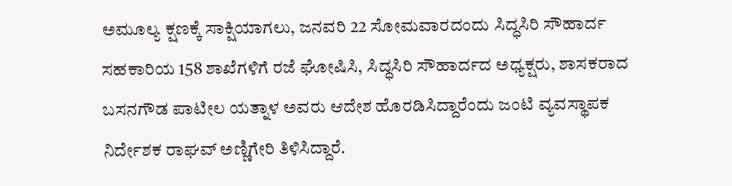ಅಮೂಲ್ಯ ಕ್ಷಣಕ್ಕೆ ಸಾಕ್ಷಿಯಾಗಲು, ಜನವರಿ 22 ಸೋಮವಾರದಂದು ಸಿದ್ಧಸಿರಿ ಸೌಹಾರ್ದ ಸಹಕಾರಿಯ 158 ಶಾಖೆಗಳಿಗೆ ರಜೆ ಘೋಷಿಸಿ, ಸಿದ್ಧಸಿರಿ ಸೌಹಾರ್ದದ ಅಧ್ಯಕ್ಷರು, ಶಾಸಕರಾದ ಬಸನಗೌಡ ಪಾಟೀಲ ಯತ್ನಾಳ ಅವರು ಆದೇಶ ಹೊರಡಿಸಿದ್ದಾರೆಂದು ಜಂಟಿ ವ್ಯವಸ್ಥಾಪಕ ನಿರ್ದೇಶಕ ರಾಘವ್ ಅಣ್ಣಿಗೇರಿ ತಿಳಿಸಿದ್ದಾರೆ.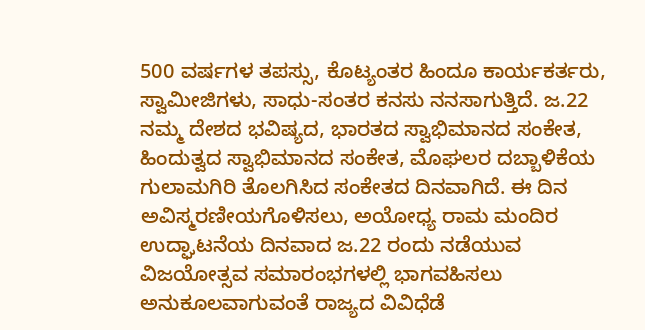500 ವರ್ಷಗಳ ತಪಸ್ಸು, ಕೊಟ್ಯಂತರ ಹಿಂದೂ ಕಾರ್ಯಕರ್ತರು, ಸ್ವಾಮೀಜಿಗಳು, ಸಾಧು-ಸಂತರ ಕನಸು ನನಸಾಗುತ್ತಿದೆ. ಜ.22 ನಮ್ಮ ದೇಶದ ಭವಿಷ್ಯದ, ಭಾರತದ ಸ್ವಾಭಿಮಾನದ ಸಂಕೇತ, ಹಿಂದುತ್ವದ ಸ್ವಾಭಿಮಾನದ ಸಂಕೇತ, ಮೊಘಲರ ದಬ್ಬಾಳಿಕೆಯ ಗುಲಾಮಗಿರಿ ತೊಲಗಿಸಿದ ಸಂಕೇತದ ದಿನವಾಗಿದೆ. ಈ ದಿನ ಅವಿಸ್ಮರಣೀಯಗೊಳಿಸಲು, ಅಯೋಧ್ಯ ರಾಮ ಮಂದಿರ ಉದ್ಘಾಟನೆಯ ದಿನವಾದ ಜ.22 ರಂದು ನಡೆಯುವ ವಿಜಯೋತ್ಸವ ಸಮಾರಂಭಗಳಲ್ಲಿ ಭಾಗವಹಿಸಲು ಅನುಕೂಲವಾಗುವಂತೆ ರಾಜ್ಯದ ವಿವಿಧೆಡೆ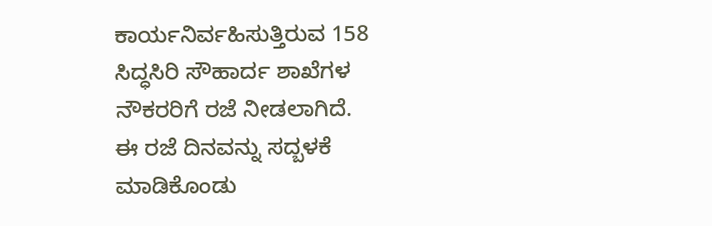ಕಾರ್ಯನಿರ್ವಹಿಸುತ್ತಿರುವ 158 ಸಿದ್ಧಸಿರಿ ಸೌಹಾರ್ದ ಶಾಖೆಗಳ ನೌಕರರಿಗೆ ರಜೆ ನೀಡಲಾಗಿದೆ.
ಈ ರಜೆ ದಿನವನ್ನು ಸದ್ಬಳಕೆ ಮಾಡಿಕೊಂಡು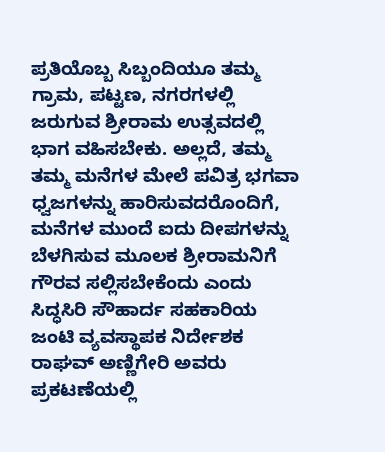ಪ್ರತಿಯೊಬ್ಬ ಸಿಬ್ಬಂದಿಯೂ ತಮ್ಮ ಗ್ರಾಮ, ಪಟ್ಟಣ, ನಗರಗಳಲ್ಲಿ ಜರುಗುವ ಶ್ರೀರಾಮ ಉತ್ಸವದಲ್ಲಿ ಭಾಗ ವಹಿಸಬೇಕು. ಅಲ್ಲದೆ, ತಮ್ಮ ತಮ್ಮ ಮನೆಗಳ ಮೇಲೆ ಪವಿತ್ರ ಭಗವಾ ಧ್ವಜಗಳನ್ನು ಹಾರಿಸುವದರೊಂದಿಗೆ, ಮನೆಗಳ ಮುಂದೆ ಐದು ದೀಪಗಳನ್ನು ಬೆಳಗಿಸುವ ಮೂಲಕ ಶ್ರೀರಾಮನಿಗೆ ಗೌರವ ಸಲ್ಲಿಸಬೇಕೆಂದು ಎಂದು ಸಿದ್ಧಸಿರಿ ಸೌಹಾರ್ದ ಸಹಕಾರಿಯ ಜಂಟಿ ವ್ಯವಸ್ಥಾಪಕ ನಿರ್ದೇಶಕ ರಾಘವ್ ಅಣ್ಣಿಗೇರಿ ಅವರು ಪ್ರಕಟಣೆಯಲ್ಲಿ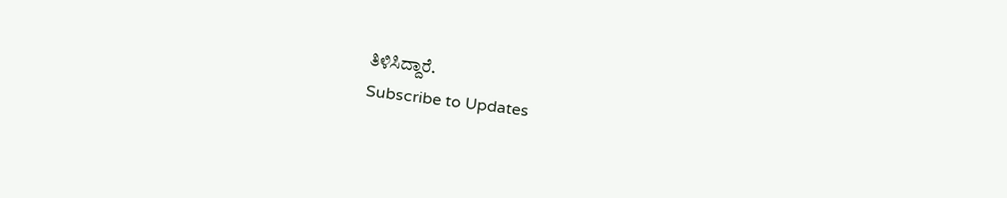ತಿಳಿಸಿದ್ದಾರೆ.
Subscribe to Updates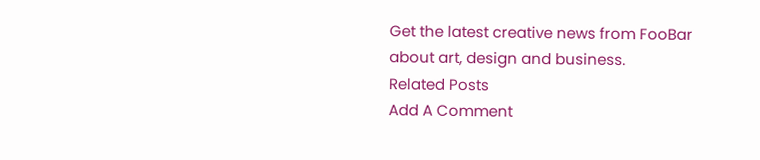Get the latest creative news from FooBar about art, design and business.
Related Posts
Add A Comment